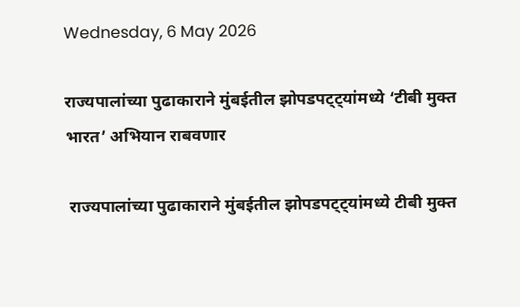Wednesday, 6 May 2026

राज्यपालांच्या पुढाकाराने मुंबईतील झोपडपट्ट्यांमध्ये ‘टीबी मुक्त भारत’ अभियान राबवणार

 राज्यपालांच्या पुढाकाराने मुंबईतील झोपडपट्ट्यांमध्ये टीबी मुक्त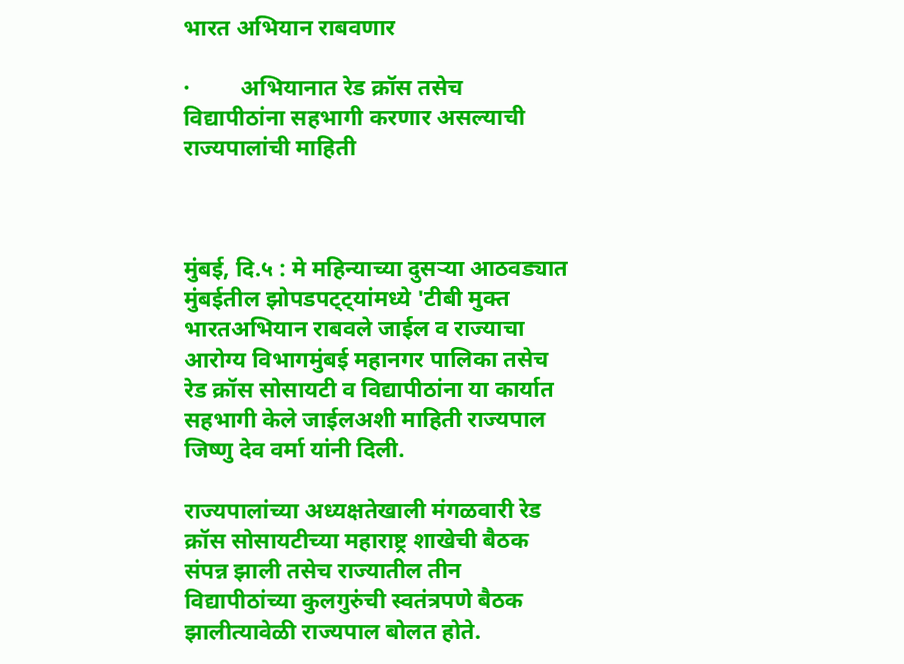भारत अभियान राबवणार

·         अभियानात रेड क्रॉस तसेच विद्यापीठांना सहभागी करणार असल्याची राज्यपालांची माहिती



मुंबई, दि.५ : मे महिन्याच्या दुसऱ्या आठवड्यात मुंबईतील झोपडपट्ट्यांमध्ये 'टीबी मुक्त भारतअभियान राबवले जाईल व राज्याचा आरोग्य विभागमुंबई महानगर पालिका तसेच रेड क्रॉस सोसायटी व विद्यापीठांना या कार्यात सहभागी केले जाईलअशी माहिती राज्यपाल जिष्णु देव वर्मा यांनी दिली.

राज्यपालांच्या अध्यक्षतेखाली मंगळवारी रेड क्रॉस सोसायटीच्या महाराष्ट्र शाखेची बैठक संपन्न झाली तसेच राज्यातील तीन विद्यापीठांच्या कुलगुरुंची स्वतंत्रपणे बैठक झालीत्यावेळी राज्यपाल बोलत होते.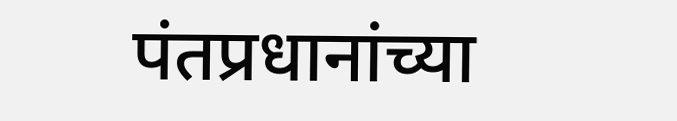पंतप्रधानांच्या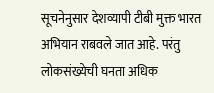सूचनेनुसार देशव्यापी टीबी मुक्त भारत अभियान राबवले जात आहे. परंतु लोकसंख्येची घनता अधिक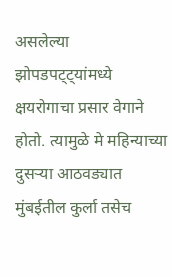असलेल्या झोपडपट्ट्यांमध्ये क्षयरोगाचा प्रसार वेगाने होतो. त्यामुळे मे महिन्याच्या दुसऱ्या आठवड्यात मुंबईतील कुर्ला तसेच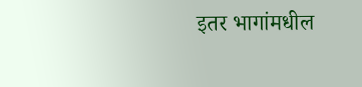इतर भागांमधील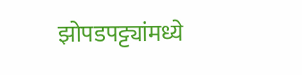झोपडपट्ट्यांमध्ये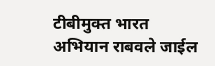टीबीमुक्त भारत अभियान राबवले जाईल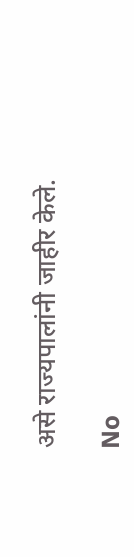असे राज्यपालांनी जाहीर केले.

No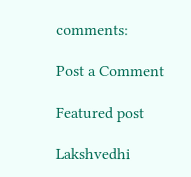comments:

Post a Comment

Featured post

Lakshvedhi